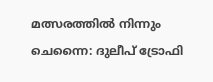മത്സരത്തിൽ നിന്നും
ചെന്നൈ: ദുലീപ് ട്രോഫി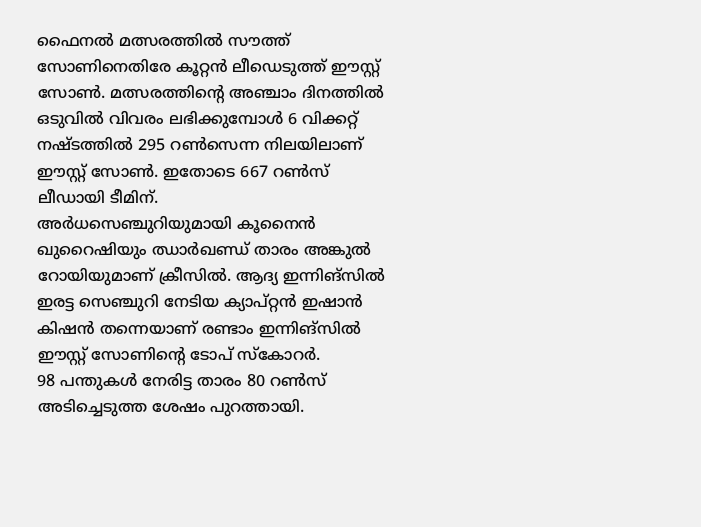ഫൈനൽ മത്സരത്തിൽ സൗത്ത് സോണിനെതിരേ കൂറ്റൻ ലീഡെടുത്ത് ഈസ്റ്റ് സോൺ. മത്സരത്തിന്റെ അഞ്ചാം ദിനത്തിൽ ഒടുവിൽ വിവരം ലഭിക്കുമ്പോൾ 6 വിക്കറ്റ് നഷ്ടത്തിൽ 295 റൺസെന്ന നിലയിലാണ് ഈസ്റ്റ് സോൺ. ഇതോടെ 667 റൺസ് ലീഡായി ടീമിന്.
അർധസെഞ്ചുറിയുമായി കൂനൈൻ ഖുറൈഷിയും ഝാർഖണ്ഡ് താരം അങ്കുൽ റോയിയുമാണ് ക്രീസിൽ. ആദ്യ ഇന്നിങ്സിൽ ഇരട്ട സെഞ്ചുറി നേടിയ ക്യാപ്റ്റൻ ഇഷാൻ കിഷൻ തന്നെയാണ് രണ്ടാം ഇന്നിങ്സിൽ ഈസ്റ്റ് സോണിന്റെ ടോപ് സ്കോറർ.
98 പന്തുകൾ നേരിട്ട താരം 80 റൺസ് അടിച്ചെടുത്ത ശേഷം പുറത്തായി.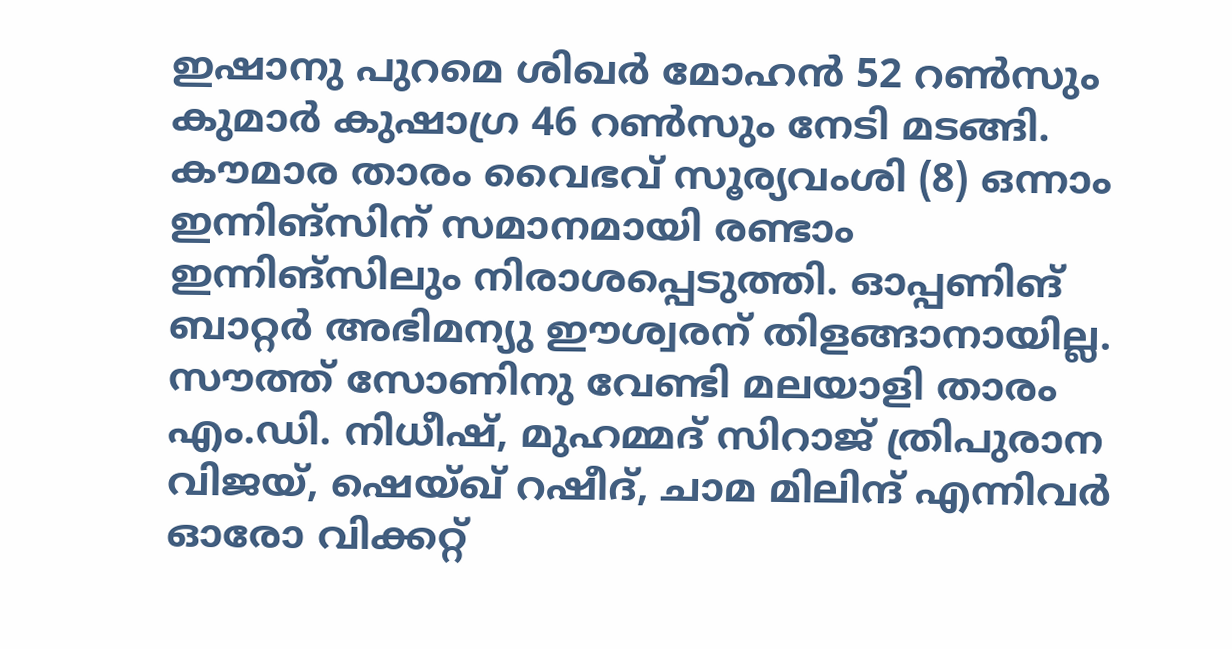ഇഷാനു പുറമെ ശിഖർ മോഹൻ 52 റൺസും കുമാർ കുഷാഗ്ര 46 റൺസും നേടി മടങ്ങി. കൗമാര താരം വൈഭവ് സൂര്യവംശി (8) ഒന്നാം ഇന്നിങ്സിന് സമാനമായി രണ്ടാം ഇന്നിങ്സിലും നിരാശപ്പെടുത്തി. ഓപ്പണിങ് ബാറ്റർ അഭിമന്യു ഈശ്വരന് തിളങ്ങാനായില്ല. സൗത്ത് സോണിനു വേണ്ടി മലയാളി താരം എം.ഡി. നിധീഷ്, മുഹമ്മദ് സിറാജ് ത്രിപുരാന വിജയ്, ഷെയ്ഖ് റഷീദ്, ചാമ മിലിന്ദ് എന്നിവർ ഓരോ വിക്കറ്റ്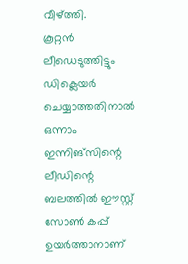വീഴ്ത്തി.
കൂറ്റൻ ലീഡെടുത്തിട്ടും ഡിക്ലെയർ ചെയ്യാത്തതിനാൽ ഒന്നാം ഇന്നിങ്സിന്റെ ലീഡിന്റെ ബലത്തിൽ ഈസ്റ്റ് സോൺ കപ്പ് ഉയർത്താനാണ്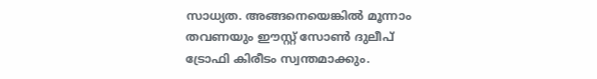സാധ്യത. അങ്ങനെയെങ്കിൽ മൂന്നാം തവണയും ഈസ്റ്റ് സോൺ ദുലീപ് ട്രോഫി കിരീടം സ്വന്തമാക്കും.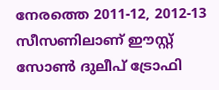നേരത്തെ 2011-12, 2012-13 സീസണിലാണ് ഈസ്റ്റ് സോൺ ദുലീപ് ട്രോഫി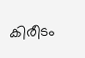കിരീടം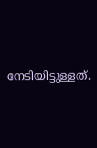നേടിയിട്ടുള്ളത്.